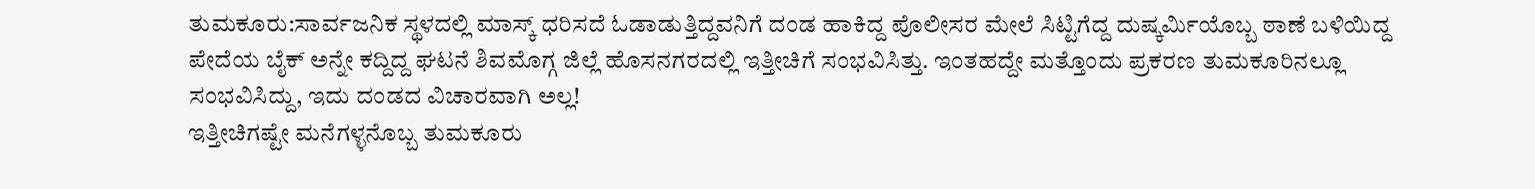ತುಮಕೂರು:ಸಾರ್ವಜನಿಕ ಸ್ಥಳದಲ್ಲಿ ಮಾಸ್ಕ್ ಧರಿಸದೆ ಓಡಾಡುತ್ತಿದ್ದವನಿಗೆ ದಂಡ ಹಾಕಿದ್ದ ಪೊಲೀಸರ ಮೇಲೆ ಸಿಟ್ಟಿಗೆದ್ದ ದುಷ್ಕರ್ಮಿಯೊಬ್ಬ ಠಾಣೆ ಬಳಿಯಿದ್ದ ಪೇದೆಯ ಬೈಕ್ ಅನ್ನೇ ಕದ್ದಿದ್ದ ಘಟನೆ ಶಿವಮೊಗ್ಗ ಜಿಲ್ಲೆ ಹೊಸನಗರದಲ್ಲಿ ಇತ್ತೀಚಿಗೆ ಸಂಭವಿಸಿತ್ತು. ಇಂತಹದ್ದೇ ಮತ್ತೊಂದು ಪ್ರಕರಣ ತುಮಕೂರಿನಲ್ಲೂ ಸಂಭವಿಸಿದ್ದು, ಇದು ದಂಡದ ವಿಚಾರವಾಗಿ ಅಲ್ಲ!
ಇತ್ತೀಚಿಗಷ್ಟೇ ಮನೆಗಳ್ಳನೊಬ್ಬ ತುಮಕೂರು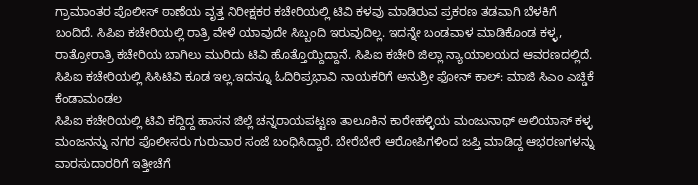ಗ್ರಾಮಾಂತರ ಪೊಲೀಸ್ ಠಾಣೆಯ ವೃತ್ತ ನಿರೀಕ್ಷಕರ ಕಚೇರಿಯಲ್ಲಿ ಟಿವಿ ಕಳವು ಮಾಡಿರುವ ಪ್ರಕರಣ ತಡವಾಗಿ ಬೆಳಕಿಗೆ ಬಂದಿದೆ. ಸಿಪಿಐ ಕಚೇರಿಯಲ್ಲಿ ರಾತ್ರಿ ವೇಳೆ ಯಾವುದೇ ಸಿಬ್ಬಂದಿ ಇರುವುದಿಲ್ಲ. ಇದನ್ನೇ ಬಂಡವಾಳ ಮಾಡಿಕೊಂಡ ಕಳ್ಳ, ರಾತ್ರೋರಾತ್ರಿ ಕಚೇರಿಯ ಬಾಗಿಲು ಮುರಿದು ಟಿವಿ ಹೊತ್ತೊಯ್ದಿದ್ದಾನೆ. ಸಿಪಿಐ ಕಚೇರಿ ಜಿಲ್ಲಾ ನ್ಯಾಯಾಲಯದ ಆವರಣದಲ್ಲಿದೆ. ಸಿಪಿಐ ಕಚೇರಿಯಲ್ಲಿ ಸಿಸಿಟಿವಿ ಕೂಡ ಇಲ್ಲ.ಇದನ್ನೂ ಓದಿರಿಪ್ರಭಾವಿ ನಾಯಕರಿಗೆ ಅನುಶ್ರೀ ಫೋನ್ ಕಾಲ್: ಮಾಜಿ ಸಿಎಂ ಎಚ್ಡಿಕೆ ಕೆಂಡಾಮಂಡಲ
ಸಿಪಿಐ ಕಚೇರಿಯಲ್ಲಿ ಟಿವಿ ಕದ್ದಿದ್ದ ಹಾಸನ ಜಿಲ್ಲೆ ಚನ್ನರಾಯಪಟ್ಟಣ ತಾಲೂಕಿನ ಕಾರೇಹಳ್ಳಿಯ ಮಂಜುನಾಥ್ ಅಲಿಯಾಸ್ ಕಳ್ಳ ಮಂಜನನ್ನು ನಗರ ಪೊಲೀಸರು ಗುರುವಾರ ಸಂಜೆ ಬಂಧಿಸಿದ್ದಾರೆ. ಬೇರೆಬೇರೆ ಆರೋಪಿಗಳಿಂದ ಜಪ್ತಿ ಮಾಡಿದ್ದ ಆಭರಣಗಳನ್ನು ವಾರಸುದಾರರಿಗೆ ಇತ್ತೀಚೆಗೆ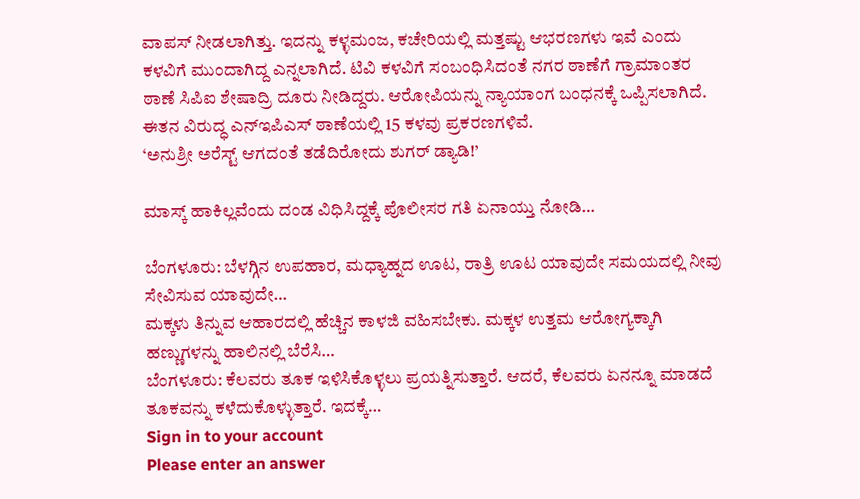ವಾಪಸ್ ನೀಡಲಾಗಿತ್ತು. ಇದನ್ನು ಕಳ್ಳಮಂಜ, ಕಚೇರಿಯಲ್ಲಿ ಮತ್ತಷ್ಟು ಆಭರಣಗಳು ಇವೆ ಎಂದು ಕಳವಿಗೆ ಮುಂದಾಗಿದ್ದ ಎನ್ನಲಾಗಿದೆ. ಟಿವಿ ಕಳವಿಗೆ ಸಂಬಂಧಿಸಿದಂತೆ ನಗರ ಠಾಣೆಗೆ ಗ್ರಾಮಾಂತರ ಠಾಣೆ ಸಿಪಿಐ ಶೇಷಾದ್ರಿ ದೂರು ನೀಡಿದ್ದರು. ಆರೋಪಿಯನ್ನು ನ್ಯಾಯಾಂಗ ಬಂಧನಕ್ಕೆ ಒಪ್ಪಿಸಲಾಗಿದೆ. ಈತನ ವಿರುದ್ಧ ಎನ್ಇಪಿಎಸ್ ಠಾಣೆಯಲ್ಲಿ 15 ಕಳವು ಪ್ರಕರಣಗಳಿವೆ.
‘ಅನುಶ್ರೀ ಅರೆಸ್ಟ್ ಆಗದಂತೆ ತಡೆದಿರೋದು ಶುಗರ್ ಡ್ಯಾಡಿ!’

ಮಾಸ್ಕ್ ಹಾಕಿಲ್ಲವೆಂದು ದಂಡ ವಿಧಿಸಿದ್ದಕ್ಕೆ ಪೊಲೀಸರ ಗತಿ ಏನಾಯ್ತು ನೋಡಿ…

ಬೆಂಗಳೂರು: ಬೆಳಗ್ಗಿನ ಉಪಹಾರ, ಮಧ್ಯಾಹ್ನದ ಊಟ, ರಾತ್ರಿ ಊಟ ಯಾವುದೇ ಸಮಯದಲ್ಲಿ ನೀವು ಸೇವಿಸುವ ಯಾವುದೇ…
ಮಕ್ಕಳು ತಿನ್ನುವ ಆಹಾರದಲ್ಲಿ ಹೆಚ್ಚಿನ ಕಾಳಜಿ ವಹಿಸಬೇಕು. ಮಕ್ಕಳ ಉತ್ತಮ ಆರೋಗ್ಯಕ್ಕಾಗಿ ಹಣ್ಣುಗಳನ್ನು ಹಾಲಿನಲ್ಲಿ ಬೆರೆಸಿ…
ಬೆಂಗಳೂರು: ಕೆಲವರು ತೂಕ ಇಳಿಸಿಕೊಳ್ಳಲು ಪ್ರಯತ್ನಿಸುತ್ತಾರೆ. ಆದರೆ, ಕೆಲವರು ಏನನ್ನೂ ಮಾಡದೆ ತೂಕವನ್ನು ಕಳೆದುಕೊಳ್ಳುತ್ತಾರೆ. ಇದಕ್ಕೆ…
Sign in to your account
Please enter an answer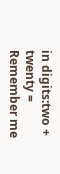in digits:two + twenty =
Remember me